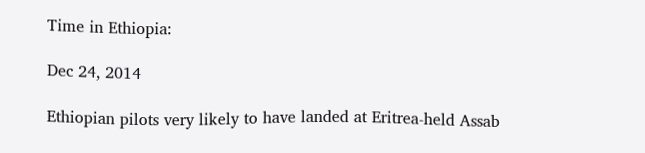Time in Ethiopia:

Dec 24, 2014

Ethiopian pilots very likely to have landed at Eritrea-held Assab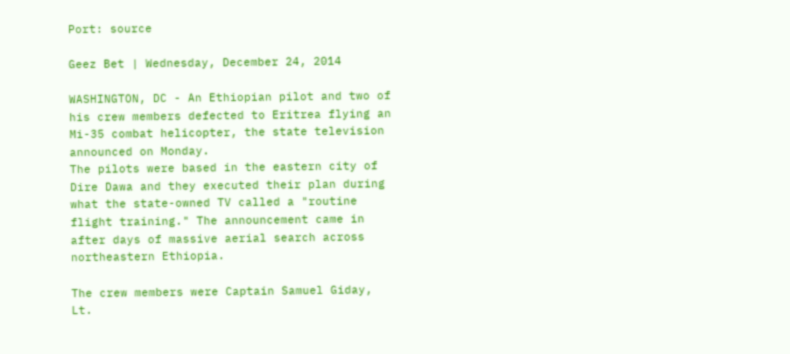Port: source

Geez Bet | Wednesday, December 24, 2014

WASHINGTON, DC - An Ethiopian pilot and two of his crew members defected to Eritrea flying an Mi-35 combat helicopter, the state television announced on Monday.
The pilots were based in the eastern city of Dire Dawa and they executed their plan during what the state-owned TV called a "routine flight training." The announcement came in after days of massive aerial search across northeastern Ethiopia.

The crew members were Captain Samuel Giday, Lt.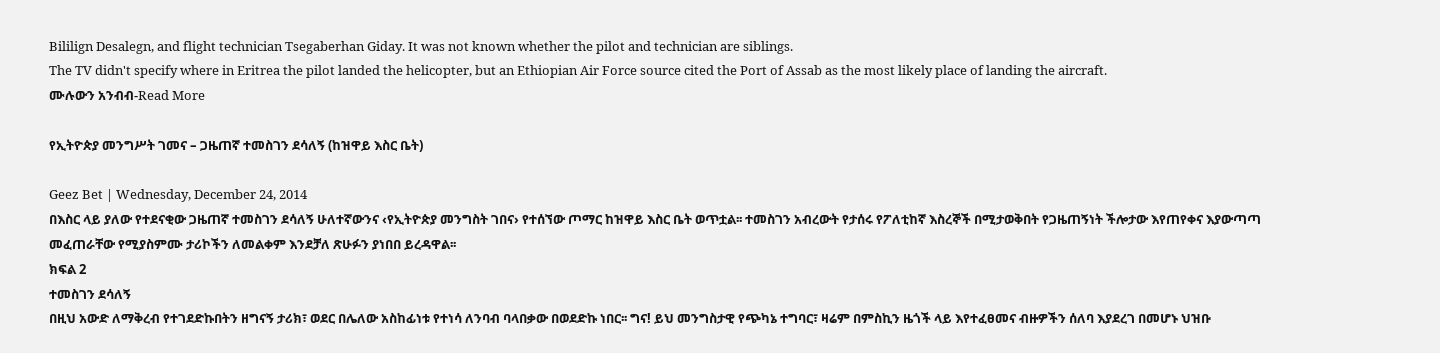Bililign Desalegn, and flight technician Tsegaberhan Giday. It was not known whether the pilot and technician are siblings.
The TV didn't specify where in Eritrea the pilot landed the helicopter, but an Ethiopian Air Force source cited the Port of Assab as the most likely place of landing the aircraft.
ሙሉውን አንብብ-Read More

የኢትዮጵያ መንግሥት ገመና – ጋዜጠኛ ተመስገን ደሳለኝ (ከዝዋይ እስር ቤት)

Geez Bet | Wednesday, December 24, 2014
በእስር ላይ ያለው የተደናቂው ጋዜጠኛ ተመስገን ደሳለኝ ሁለተኛውንና ‹የኢትዮጵያ መንግስት ገበና› የተሰኘው ጦማር ከዝዋይ እስር ቤት ወጥቷል፡፡ ተመስገን አብረውት የታሰሩ የፖለቲከኛ እስረኞች በሚታወቅበት የጋዜጠኝነት ችሎታው እየጠየቀና እያውጣጣ መፈጠራቸው የሚያስምሙ ታሪኮችን ለመልቀም እንደቻለ ጽሁፉን ያነበበ ይረዳዋል፡፡
ክፍል 2
ተመስገን ደሳለኝ
በዚህ አውድ ለማቅረብ የተገደድኩበትን ዘግናኝ ታሪክ፣ ወደር በሌለው አስከፊነቱ የተነሳ ለንባብ ባላበቃው በወደድኩ ነበር፡፡ ግና! ይህ መንግስታዊ የጭካኔ ተግባር፣ ዛሬም በምስኪን ዜጎች ላይ እየተፈፀመና ብዙዎችን ሰለባ እያደረገ በመሆኑ ህዝቡ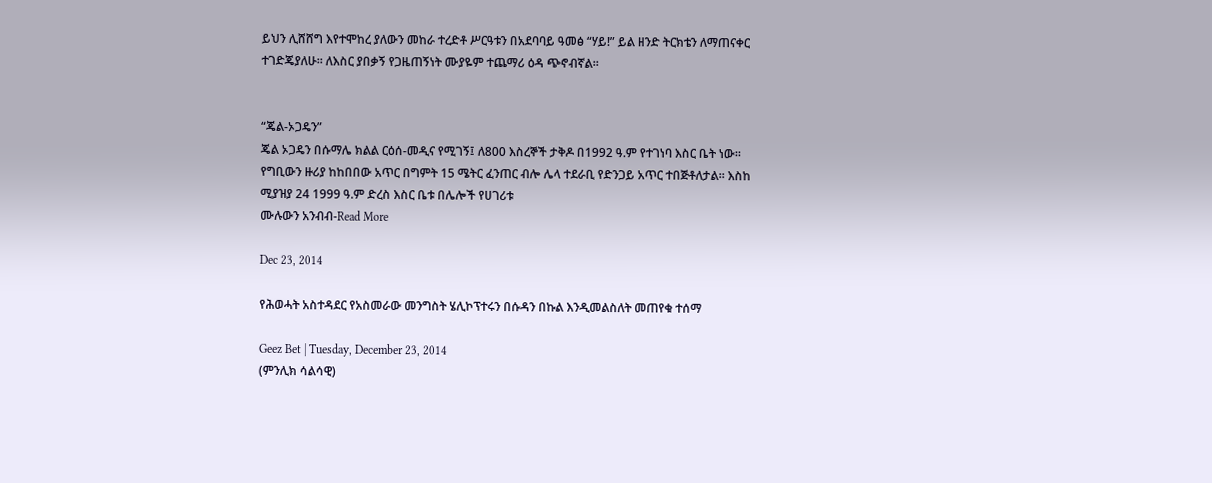ይህን ሊሸሸግ እየተሞከረ ያለውን መከራ ተረድቶ ሥርዓቱን በአደባባይ ዓመፅ “ሃይ!” ይል ዘንድ ትርክቴን ለማጠናቀር ተገድጄያለሁ፡፡ ለእስር ያበቃኝ የጋዜጠኝነት ሙያዬም ተጨማሪ ዕዳ ጭኖብኛል፡፡


“ጄል-ኦጋዴን”
ጄል ኦጋዴን በሱማሌ ክልል ርዕሰ-መዲና የሚገኝ፤ ለ800 እስረኞች ታቅዶ በ1992 ዓ.ም የተገነባ እስር ቤት ነው፡፡ የግቢውን ዙሪያ ከከበበው አጥር በግምት 15 ሜትር ፈንጠር ብሎ ሌላ ተደራቢ የድንጋይ አጥር ተበጅቶለታል፡፡ እስከ ሚያዝያ 24 1999 ዓ.ም ድረስ እስር ቤቱ በሌሎች የሀገሪቱ
ሙሉውን አንብብ-Read More

Dec 23, 2014

የሕወሓት አስተዳደር የአስመራው መንግስት ሄሊኮፕተሩን በሱዳን በኩል እንዲመልስለት መጠየቁ ተሰማ

Geez Bet | Tuesday, December 23, 2014
(ምንሊክ ሳልሳዊ)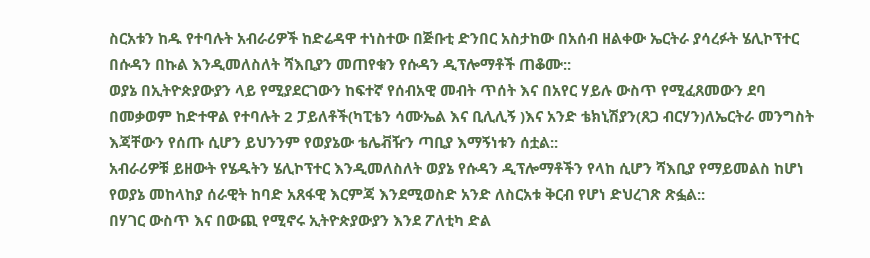ስርአቱን ከዱ የተባሉት አብራሪዎች ከድሬዳዋ ተነስተው በጅቡቲ ድንበር አስታከው በአሰብ ዘልቀው ኤርትራ ያሳረፉት ሄሊኮፕተር በሱዳን በኩል እንዲመለስለት ሻእቢያን መጠየቁን የሱዳን ዲፕሎማቶች ጠቆሙ::
ወያኔ በኢትዮጵያውያን ላይ የሚያደርገውን ከፍተኛ የሰብአዊ መብት ጥሰት እና በአየር ሃይሉ ውስጥ የሚፈጸመውን ደባ በመቃወም ከድተዋል የተባሉት 2 ፓይለቶች(ካፒቴን ሳሙኤል እና ቢሊሊኝ )እና አንድ ቴክኒሽያን(ጸጋ ብርሃን)ለኤርትራ መንግስት እጃቸውን የሰጡ ሲሆን ይህንንም የወያኔው ቴሌቭዥን ጣቢያ እማኝነቱን ሰቷል::
አብራሪዎቹ ይዘውት የሄዱትን ሄሊኮፕተር እንዲመለስለት ወያኔ የሱዳን ዲፕሎማቶችን የላከ ሲሆን ሻእቢያ የማይመልስ ከሆነ የወያኔ መከላከያ ሰራዊት ከባድ አጸፋዊ እርምጃ እንደሚወስድ አንድ ለስርአቱ ቅርብ የሆነ ድህረገጽ ጽፏል::
በሃገር ውስጥ እና በውጪ የሚኖሩ ኢትዮጵያውያን እንደ ፖለቲካ ድል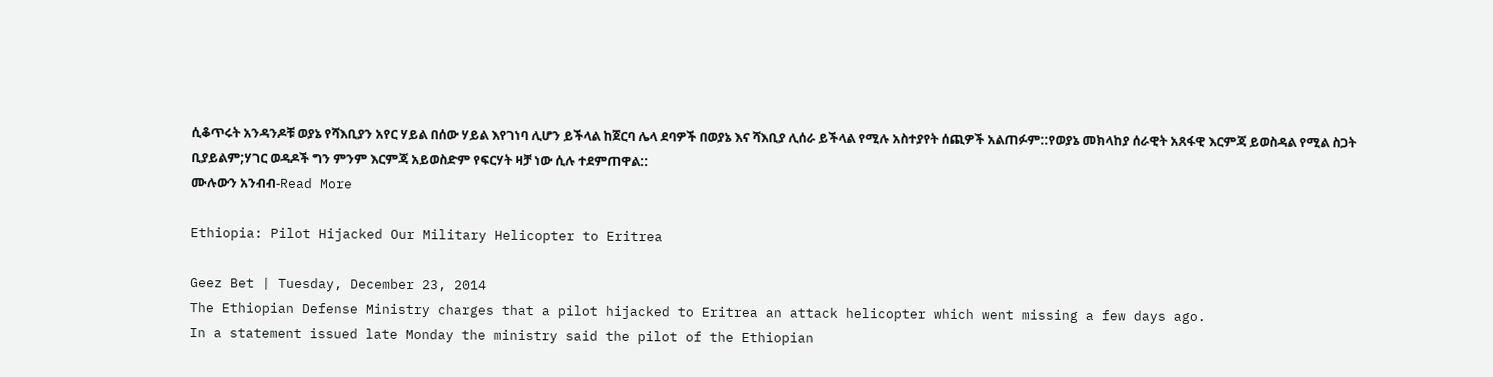ሲቆጥሩት አንዳንዶቹ ወያኔ የሻእቢያን አየር ሃይል በሰው ሃይል እየገነባ ሊሆን ይችላል ከጀርባ ሌላ ደባዎች በወያኔ እና ሻእቢያ ሊሰራ ይችላል የሚሉ አስተያየት ሰጪዎች አልጠፉም::የወያኔ መክላከያ ሰራዊት አጸፋዊ እርምጃ ይወስዳል የሚል ስጋት ቢያይልም;ሃገር ወዳዶች ግን ምንም እርምጃ አይወስድም የፍርሃት ዛቻ ነው ሲሉ ተደምጠዋል::
ሙሉውን አንብብ-Read More

Ethiopia: Pilot Hijacked Our Military Helicopter to Eritrea

Geez Bet | Tuesday, December 23, 2014
The Ethiopian Defense Ministry charges that a pilot hijacked to Eritrea an attack helicopter which went missing a few days ago.
In a statement issued late Monday the ministry said the pilot of the Ethiopian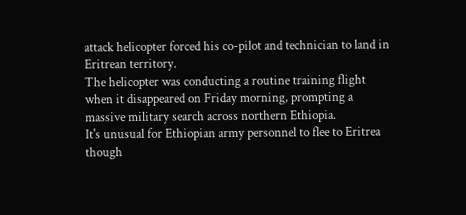attack helicopter forced his co-pilot and technician to land in Eritrean territory.
The helicopter was conducting a routine training flight when it disappeared on Friday morning, prompting a massive military search across northern Ethiopia.
It's unusual for Ethiopian army personnel to flee to Eritrea though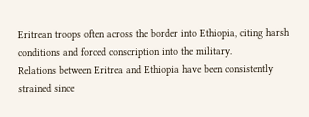Eritrean troops often across the border into Ethiopia, citing harsh conditions and forced conscription into the military.
Relations between Eritrea and Ethiopia have been consistently strained since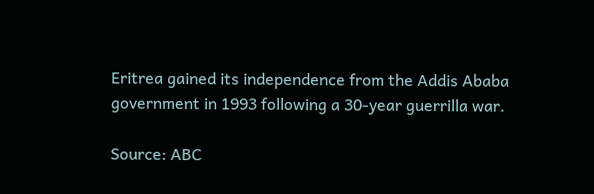Eritrea gained its independence from the Addis Ababa government in 1993 following a 30-year guerrilla war.

Source: ABC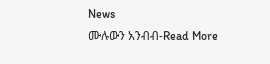News
ሙሉውን አንብብ-Read More